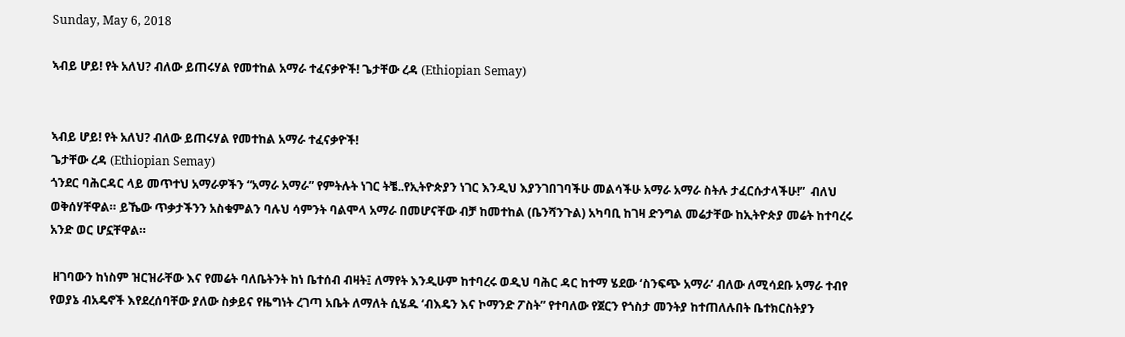Sunday, May 6, 2018

ኣብይ ሆይ! የት አለህ? ብለው ይጠሩሃል የመተከል አማራ ተፈናቃዮች! ጌታቸው ረዳ (Ethiopian Semay)


ኣብይ ሆይ! የት አለህ? ብለው ይጠሩሃል የመተከል አማራ ተፈናቃዮች!
ጌታቸው ረዳ (Ethiopian Semay)
ጎንደር ባሕርዳር ላይ መጥተህ አማራዎችን “አማራ አማራ” የምትሉት ነገር ትቼ..የኢትዮጵያን ነገር እንዲህ እያንገበገባችሁ መልሳችሁ አማራ አማራ ስትሉ ታፈርሱታላችሁ!”  ብለህ ወቅሰሃቸዋል። ይኼው ጥቃታችንን አስቁምልን ባሉህ ሳምንት ባልሞላ አማራ በመሆናቸው ብቻ ከመተከል (ቤንሻንጉል) አካባቢ ከገዛ ድንግል መሬታቸው ከኢትዮጵያ መሬት ከተባረሩ አንድ ወር ሆኗቸዋል።

 ዘገባውን ከነስም ዝርዝራቸው እና የመሬት ባለቤትንት ከነ ቤተሰብ ብዛት፤ ለማየት እንዲሁም ከተባረሩ ወዲህ ባሕር ዳር ከተማ ሄደው ‘ስንፍጭ አማራ’ ብለው ለሚሳደቡ አማራ ተብየ የወያኔ ብአዴኖች እየደረሰባቸው ያለው ስቃይና የዜግነት ረገጣ አቤት ለማለት ሲሄዱ ‘ብእዴን እና ኮማንድ ፖስት” የተባለው የጀርን የጎስታ መንትያ ከተጠለሉበት ቤተክርስትያን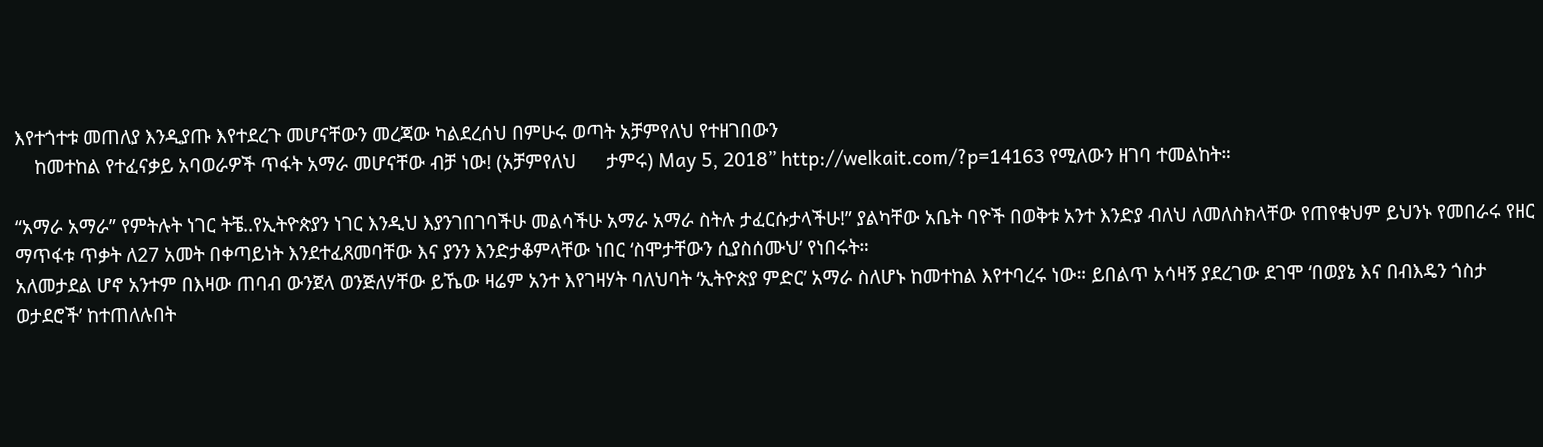እየተጎተቱ መጠለያ እንዲያጡ እየተደረጉ መሆናቸውን መረጃው ካልደረሰህ በምሁሩ ወጣት አቻምየለህ የተዘገበውን
    ከመተከል የተፈናቃይ አባወራዎች ጥፋት አማራ መሆናቸው ብቻ ነው! (አቻምየለህ      ታምሩ) May 5, 2018” http://welkait.com/?p=14163 የሚለውን ዘገባ ተመልከት።

“አማራ አማራ” የምትሉት ነገር ትቼ..የኢትዮጵያን ነገር እንዲህ እያንገበገባችሁ መልሳችሁ አማራ አማራ ስትሉ ታፈርሱታላችሁ!” ያልካቸው አቤት ባዮች በወቅቱ አንተ እንድያ ብለህ ለመለስክላቸው የጠየቁህም ይህንኑ የመበራሩ የዘር ማጥፋቱ ጥቃት ለ27 አመት በቀጣይነት እንደተፈጸመባቸው እና ያንን እንድታቆምላቸው ነበር ‘ስሞታቸውን ሲያስሰሙህ’ የነበሩት።
አለመታደል ሆኖ አንተም በእዛው ጠባብ ውንጀላ ወንጅለሃቸው ይኼው ዛሬም አንተ እየገዛሃት ባለህባት ‘ኢትዮጵያ ምድር’ አማራ ስለሆኑ ከመተከል እየተባረሩ ነው። ይበልጥ አሳዛኝ ያደረገው ደገሞ ‘በወያኔ እና በብእዴን ጎስታ ወታደሮች’ ከተጠለሉበት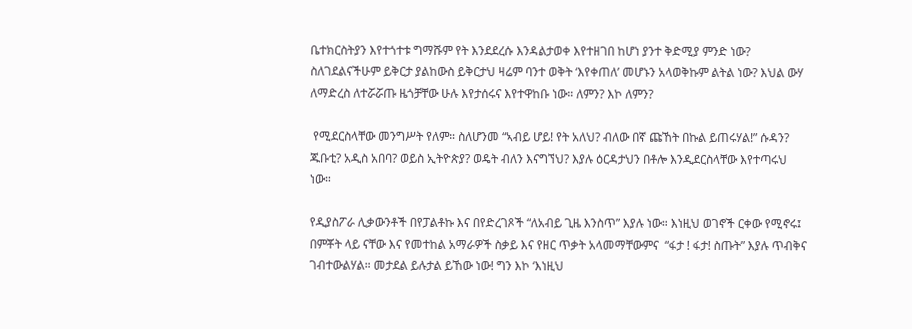ቤተክርስትያን እየተጎተቱ ግማሹም የት እንደደረሱ እንዳልታወቀ እየተዘገበ ከሆነ ያንተ ቅድሚያ ምንድ ነው? ስለገደልናችሁም ይቅርታ ያልከውስ ይቅርታህ ዛሬም ባንተ ወቅት ‘እየቀጠለ’ መሆኑን አላወቅኩም ልትል ነው? እህል ውሃ ለማድረስ ለተሯሯጡ ዜጎቻቸው ሁሉ እየታሰሩና እየተዋከቡ ነው። ለምን? እኮ ለምን?

 የሚደርስላቸው መንግሥት የለም። ስለሆንመ “ኣብይ ሆይ! የት አለህ? ብለው በኛ ጩኸት በኩል ይጠሩሃል!” ሱዳን? ጁቡቲ? አዲስ አበባ? ወይስ ኢትዮጵያ? ወዴት ብለን እናግኘህ? እያሉ ዕርዳታህን በቶሎ እንዲደርስላቸው እየተጣሩህ ነው።

የዲያስፖራ ሊቃውንቶች በየፓልቶኩ እና በየድረገጾች “ለአብይ ጊዜ እንስጥ” እያሉ ነው። እነዚህ ወገኖች ርቀው የሚኖሩ፤ በምቾት ላይ ናቸው እና የመተከል አማራዎች ስቃይ እና የዘር ጥቃት አላመማቸውምና  “ፋታ ! ፋታ! ስጡት” እያሉ ጥብቅና ገብተውልሃል። መታደል ይሉታል ይኸው ነው! ግን እኮ ‘እነዚህ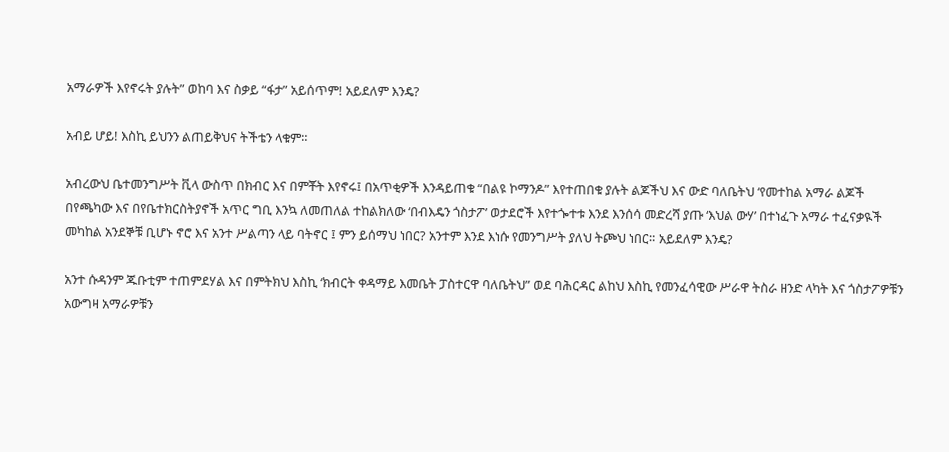አማራዎች እየኖሩት ያሉት” ወከባ እና ስቃይ “ፋታ” አይሰጥም! አይደለም እንዴ?

አብይ ሆይ! እስኪ ይህንን ልጠይቅህና ትችቴን ላቁም።

አብረውህ ቤተመንግሥት ቪላ ውስጥ በክብር እና በምቾት እየኖሩ፤ በአጥቂዎች እንዳይጠቁ “በልዩ ኮማንዶ” እየተጠበቁ ያሉት ልጆችህ እና ውድ ባለቤትህ ‘የመተከል አማራ ልጆች በየጫካው እና በየቤተክርስትያኖች አጥር ግቢ እንኳ ለመጠለል ተከልክለው ‘በብእዴን ጎስታፖ’ ወታደሮች እየተጐተቱ እንደ እንሰሳ መድረሻ ያጡ ‘እህል ውሃ’ በተነፈጉ አማራ ተፈናቃዪች መካከል አንደኞቹ ቢሆኑ ኖሮ እና አንተ ሥልጣን ላይ ባትኖር ፤ ምን ይሰማህ ነበር? አንተም እንደ እነሱ የመንግሥት ያለህ ትጮህ ነበር። አይደለም እንዴ?

አንተ ሱዳንም ጁቡቲም ተጠምደሃል እና በምትክህ እስኪ ‘ክብርት ቀዳማይ እመቤት ፓስተርዋ ባለቤትህ” ወደ ባሕርዳር ልከህ እስኪ የመንፈሳዊው ሥራዋ ትስራ ዘንድ ላካት እና ጎስታፖዎቹን አውግዛ አማራዎቹን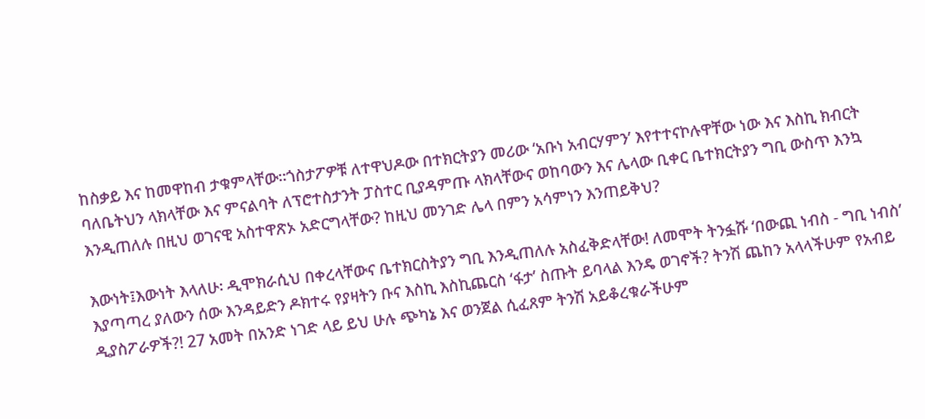ከስቃይ እና ከመዋከብ ታቁምላቸው።ጎስታፖዎቹ ለተዋህዶው በተክርትያን መሪው ‘አቡነ አብርሃምን’ እየተተናኮሉዋቸው ነው እና እስኪ ክብርት ባለቤትህን ላክላቸው እና ምናልባት ለፕሮተስታንት ፓስተር ቢያዳምጡ ላክላቸውና ወከባውን እና ሌላው ቢቀር ቤተክርትያን ግቢ ውስጥ እንኳ እንዲጠለሉ በዚህ ወገናዊ አስተዋጽኦ አድርግላቸው? ከዚህ መንገድ ሌላ በምን አሳምነን እንጠይቅህ?

እውነት፤እውነት እላለሁ፡ ዲሞክራሲህ በቀረላቸውና ቤተክርስትያን ግቢ እንዲጠለሉ አስፈቅድላቸው! ለመሞት ትንፏሹ ‘በውጪ ነብስ - ግቢ ነብስ’ እያጣጣረ ያለውን ሰው እንዳይድን ዶክተሩ የያዛትን ቡና እስኪ እስኪጨርስ ‘ፋታ’ ስጡት ይባላል እንዴ ወገኖች? ትንሽ ጨከን አላላችሁም የአብይ ዲያስፖራዎች?! 27 አመት በአንድ ነገድ ላይ ይህ ሁሉ ጭካኔ እና ወንጀል ሲፈጸም ትንሽ አይቆረቁራችሁም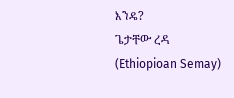እንዴ?
ጌታቸው ረዳ (Ethiopioan Semay)